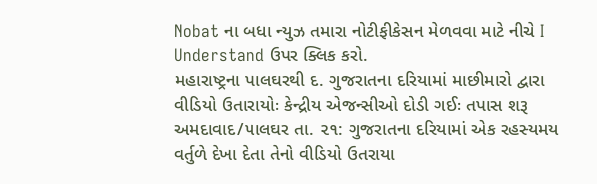Nobat ના બધા ન્યુઝ તમારા નોટીફીકેસન મેળવવા માટે નીચે I Understand ઉપર ક્લિક કરો.
મહારાષ્ટ્રના પાલઘરથી દ. ગુજરાતના દરિયામાં માછીમારો દ્વારા વીડિયો ઉતારાયોઃ કેન્દ્રીય એજન્સીઓ દોડી ગઈઃ તપાસ શરૂ
અમદાવાદ/૫ાલઘર તા. ૨૧: ગુજરાતના દરિયામાં એક રહસ્યમય વર્તુળે દેખા દેતા તેનો વીડિયો ઉતરાયા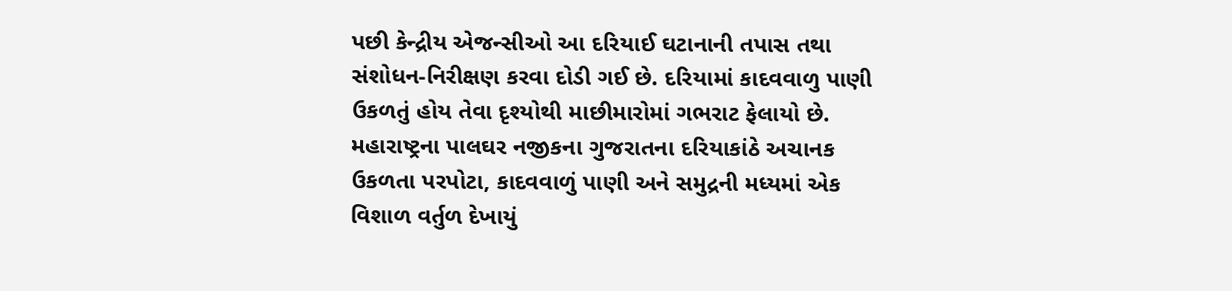પછી કેન્દ્રીય એજન્સીઓ આ દરિયાઈ ઘટાનાની તપાસ તથા સંશોધન-નિરીક્ષણ કરવા દોડી ગઈ છે. દરિયામાં કાદવવાળુ પાણી ઉકળતું હોય તેવા દૃશ્યોથી માછીમારોમાં ગભરાટ ફેલાયો છે.
મહારાષ્ટ્રના પાલઘર નજીકના ગુજરાતના દરિયાકાંઠે અચાનક ઉકળતા પરપોટા, કાદવવાળું પાણી અને સમુદ્રની મધ્યમાં એક વિશાળ વર્તુળ દેખાયું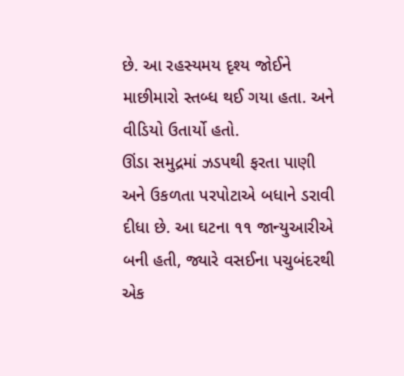છે. આ રહસ્યમય દૃશ્ય જોઈને માછીમારો સ્તબ્ધ થઈ ગયા હતા. અને વીડિયો ઉતાર્યો હતો.
ઊંડા સમુદ્રમાં ઝડપથી ફરતા પાણી અને ઉકળતા પરપોટાએ બધાને ડરાવી દીધા છે. આ ઘટના ૧૧ જાન્યુઆરીએ બની હતી, જ્યારે વસઈના પચુબંદરથી એક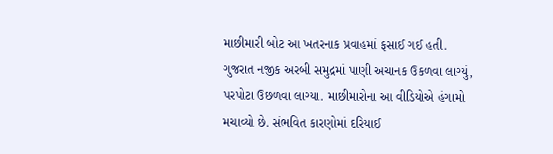માછીમારી બોટ આ ખતરનાક પ્રવાહમાં ફસાઈ ગઈ હતી.
ગુજરાત નજીક અરબી સમુદ્રમાં પાણી અચાનક ઉકળવા લાગ્યું, પરપોટા ઉછળવા લાગ્યા. માછીમારોના આ વીડિયોએ હંગામો મચાવ્યો છે. સંભવિત કારણોમાં દરિયાઈ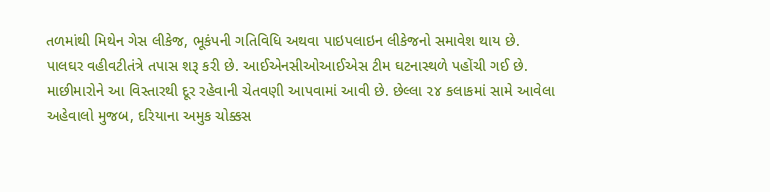તળમાંથી મિથેન ગેસ લીકેજ, ભૂકંપની ગતિવિધિ અથવા પાઇપલાઇન લીકેજનો સમાવેશ થાય છે.
પાલઘર વહીવટીતંત્રે તપાસ શરૂ કરી છે. આઈએનસીઓઆઈએસ ટીમ ઘટનાસ્થળે પહોંચી ગઈ છે. માછીમારોને આ વિસ્તારથી દૂર રહેવાની ચેતવણી આપવામાં આવી છે. છેલ્લા ૨૪ કલાકમાં સામે આવેલા અહેવાલો મુજબ, દરિયાના અમુક ચોક્કસ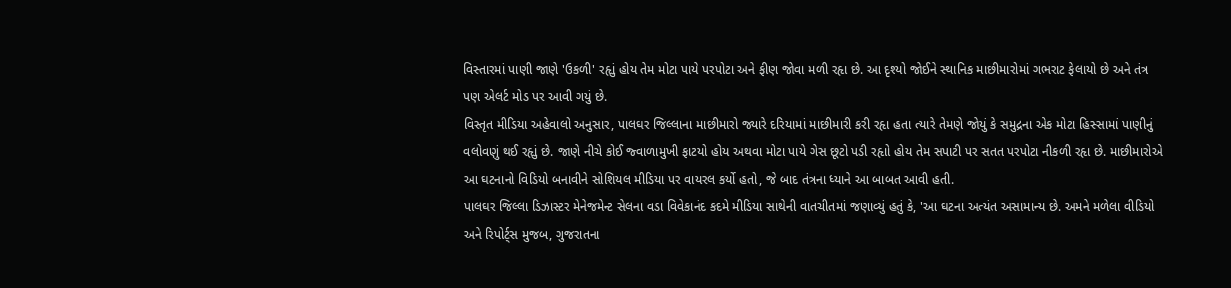વિસ્તારમાં પાણી જાણે 'ઉકળી' રહૃાું હોય તેમ મોટા પાયે પરપોટા અને ફીણ જોવા મળી રહૃા છે. આ દૃશ્યો જોઈને સ્થાનિક માછીમારોમાં ગભરાટ ફેલાયો છે અને તંત્ર પણ એલર્ટ મોડ પર આવી ગયું છે.
વિસ્તૃત મીડિયા અહેવાલો અનુસાર, પાલઘર જિલ્લાના માછીમારો જ્યારે દરિયામાં માછીમારી કરી રહૃા હતા ત્યારે તેમણે જોયું કે સમુદ્રના એક મોટા હિસ્સામાં પાણીનું વલોવણું થઈ રહૃાું છે. જાણે નીચે કોઈ જ્વાળામુખી ફાટયો હોય અથવા મોટા પાયે ગેસ છૂટો પડી રહૃાો હોય તેમ સપાટી પર સતત પરપોટા નીકળી રહૃા છે. માછીમારોએ આ ઘટનાનો વિડિયો બનાવીને સોશિયલ મીડિયા પર વાયરલ કર્યો હતો, જે બાદ તંત્રના ધ્યાને આ બાબત આવી હતી.
પાલઘર જિલ્લા ડિઝાસ્ટર મેનેજમેન્ટ સેલના વડા વિવેકાનંદ કદમે મીડિયા સાથેની વાતચીતમાં જણાવ્યું હતું કે, 'આ ઘટના અત્યંત અસામાન્ય છે. અમને મળેલા વીડિયો અને રિપોર્ટ્સ મુજબ, ગુજરાતના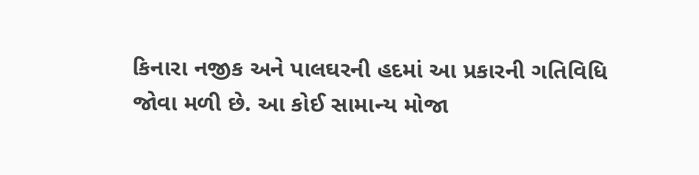કિનારા નજીક અને પાલઘરની હદમાં આ પ્રકારની ગતિવિધિ જોવા મળી છે. આ કોઈ સામાન્ય મોજા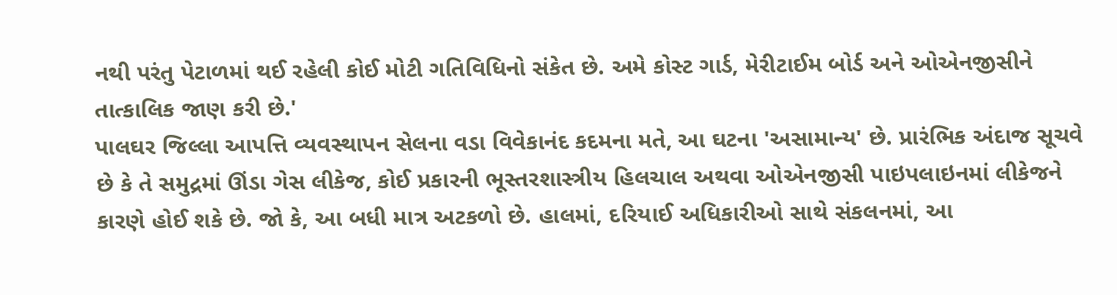નથી પરંતુ પેટાળમાં થઈ રહેલી કોઈ મોટી ગતિવિધિનો સંકેત છે. અમે કોસ્ટ ગાર્ડ, મેરીટાઈમ બોર્ડ અને ઓએનજીસીને તાત્કાલિક જાણ કરી છે.'
પાલઘર જિલ્લા આપત્તિ વ્યવસ્થાપન સેલના વડા વિવેકાનંદ કદમના મતે, આ ઘટના 'અસામાન્ય' છે. પ્રારંભિક અંદાજ સૂચવે છે કે તે સમુદ્રમાં ઊંડા ગેસ લીકેજ, કોઈ પ્રકારની ભૂસ્તરશાસ્ત્રીય હિલચાલ અથવા ઓએનજીસી પાઇપલાઇનમાં લીકેજને કારણે હોઈ શકે છે. જો કે, આ બધી માત્ર અટકળો છે. હાલમાં, દરિયાઈ અધિકારીઓ સાથે સંકલનમાં, આ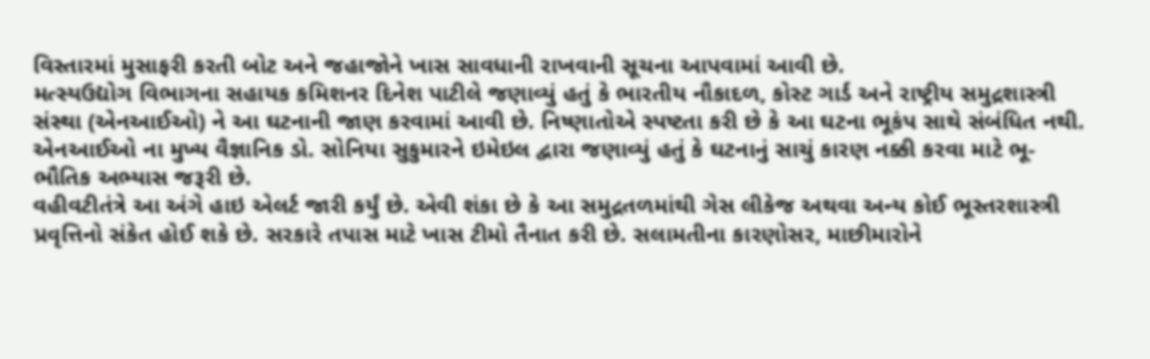વિસ્તારમાં મુસાફરી કરતી બોટ અને જહાજોને ખાસ સાવધાની રાખવાની સૂચના આપવામાં આવી છે.
મત્સ્યઉદ્યોગ વિભાગના સહાયક કમિશનર દિનેશ પાટીલે જણાવ્યું હતું કે ભારતીય નૌકાદળ, કોસ્ટ ગાર્ડ અને રાષ્ટ્રીય સમુદ્રશાસ્ત્રી સંસ્થા (એનઆઈઓ) ને આ ઘટનાની જાણ કરવામાં આવી છે. નિષ્ણાતોએ સ્પષ્ટતા કરી છે કે આ ઘટના ભૂકંપ સાથે સંબંધિત નથી. એનઆઈઓ ના મુખ્ય વૈજ્ઞાનિક ડો. સોનિયા સુકુમારને ઇમેઇલ દ્વારા જણાવ્યું હતું કે ઘટનાનું સાચું કારણ નક્કી કરવા માટે ભૂ-ભૌતિક અભ્યાસ જરૂરી છે.
વહીવટીતંત્રે આ અંગે હાઇ એલર્ટ જારી કર્યું છે. એવી શંકા છે કે આ સમુદ્રતળમાંથી ગેસ લીકેજ અથવા અન્ય કોઈ ભૂસ્તરશાસ્ત્રી પ્રવૃત્તિનો સંકેત હોઈ શકે છે. સરકારે તપાસ માટે ખાસ ટીમો તૈનાત કરી છે. સલામતીના કારણોસર, માછીમારોને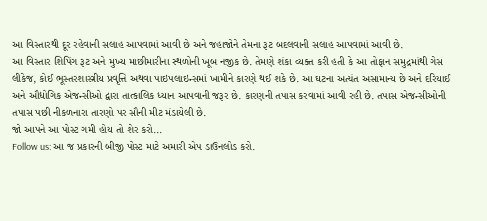આ વિસ્તારથી દૂર રહેવાની સલાહ આપવામાં આવી છે અને જહાજોને તેમના રૂટ બદલવાની સલાહ આપવામાં આવી છે.
આ વિસ્તાર શિપિંગ રૂટ અને મુખ્ય માછીમારીના સ્થળોની ખૂબ નજીક છે. તેમણે શંકા વ્યક્ત કરી હતી કે આ તોફાન સમુદ્રમાંથી ગેસ લીકેજ, કોઈ ભૂસ્તરશાસ્ત્રીય પ્રવૃત્તિ અથવા પાઇપલાઇન્સમાં ખામીને કારણે થઈ શકે છે. આ ઘટના અત્યંત અસામાન્ય છે અને દરિયાઈ અને ઔદ્યોગિક એજન્સીઓ દ્વારા તાત્કાલિક ધ્યાન આપવાની જરૂર છે. કારણની તપાસ કરવામાં આવી રહી છે. તપાસ એજન્સીઓની તપાસ પછી નીકળનારા તારણો પર સૌની મીટ મંડાયેલી છે.
જો આપને આ પોસ્ટ ગમી હોય તો શેર કરો...
Follow us: આ જ પ્રકારની બીજી પોસ્ટ માટે અમારી એપ ડાઉનલોડ કરો.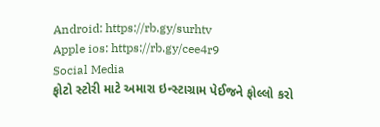Android: https://rb.gy/surhtv
Apple ios: https://rb.gy/cee4r9
Social Media
ફોટો સ્ટોરી માટે અમારા ઇન્સ્ટાગ્રામ પેઈજને ફોલ્લો કરો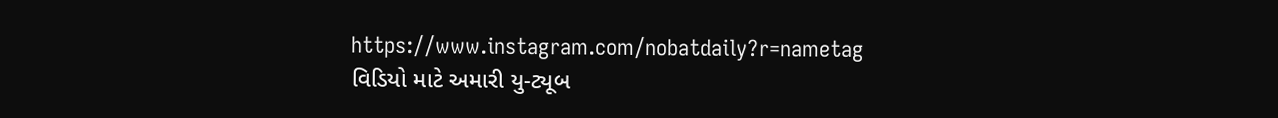https://www.instagram.com/nobatdaily?r=nametag
વિડિયો માટે અમારી યુ-ટ્યૂબ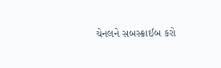ચેનલને સબસ્ક્રાઈબ કરો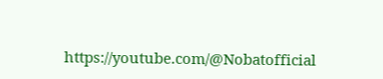https://youtube.com/@Nobatofficial